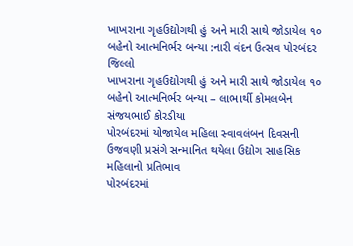ખાખરાના ગૃહઉદ્યોગથી હું અને મારી સાથે જોડાયેલ ૧૦ બહેનો આત્મનિર્ભર બન્યા :નારી વંદન ઉત્સવ પોરબંદર જિલ્લો
ખાખરાના ગૃહઉદ્યોગથી હું અને મારી સાથે જોડાયેલ ૧૦ બહેનો આત્મનિર્ભર બન્યા – લાભાર્થી કોમલબેન સંજયભાઈ કોરડીયા
પોરબંદરમાં યોજાયેલ મહિલા સ્વાવલંબન દિવસની ઉજવણી પ્રસંગે સન્માનિત થયેલા ઉદ્યોગ સાહસિક મહિલાનો પ્રતિભાવ
પોરબંદરમાં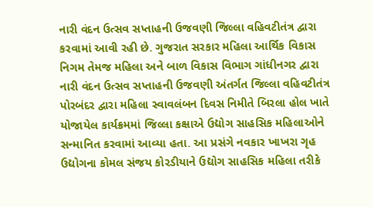નારી વંદન ઉત્સવ સપ્તાહની ઉજવણી જિલ્લા વહિવટીતંત્ર દ્વારા કરવામાં આવી રહી છે. ગુજરાત સરકાર મહિલા આર્થિક વિકાસ નિગમ તેમજ મહિલા અને બાળ વિકાસ વિભાગ ગાંધીનગર દ્વારા નારી વંદન ઉત્સવ સપ્તાહની ઉજવણી અંતર્ગત જિલ્લા વહિવટીતંત્ર પોરબંદર દ્વારા મહિલા સ્વાવલંબન દિવસ નિમીતે બિરલા હોલ ખાતે યોજાયેલ કાર્યક્રમમાં જિલ્લા કક્ષાએ ઉદ્યોગ સાહસિક મહિલાઓને સન્માનિત કરવામાં આવ્યા હતા. આ પ્રસંગે નવકાર ખાખરા ગૃહ ઉદ્યોગના કોમલ સંજય કોરડીયાને ઉદ્યોગ સાહસિક મહિલા તરીકે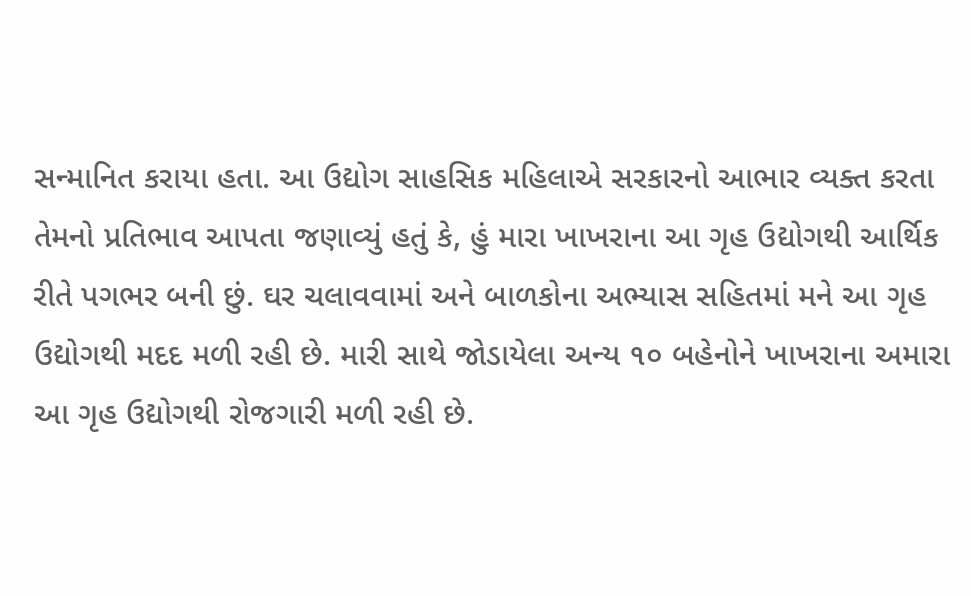સન્માનિત કરાયા હતા. આ ઉદ્યોગ સાહસિક મહિલાએ સરકારનો આભાર વ્યક્ત કરતા તેમનો પ્રતિભાવ આપતા જણાવ્યું હતું કે, હું મારા ખાખરાના આ ગૃહ ઉદ્યોગથી આર્થિક રીતે પગભર બની છું. ઘર ચલાવવામાં અને બાળકોના અભ્યાસ સહિતમાં મને આ ગૃહ ઉદ્યોગથી મદદ મળી રહી છે. મારી સાથે જોડાયેલા અન્ય ૧૦ બહેનોને ખાખરાના અમારા આ ગૃહ ઉદ્યોગથી રોજગારી મળી રહી છે.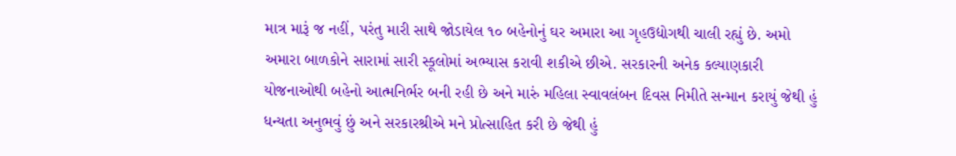માત્ર મારૂં જ નહીં, પરંતુ મારી સાથે જોડાયેલ ૧૦ બહેનોનું ઘર અમારા આ ગૃહઉદ્યોગથી ચાલી રહ્યું છે. અમો અમારા બાળકોને સારામાં સારી સ્કૂલોમાં અભ્યાસ કરાવી શકીએ છીએ. સરકારની અનેક કલ્યાણકારી યોજનાઓથી બહેનો આત્મનિર્ભર બની રહી છે અને મારું મહિલા સ્વાવલંબન દિવસ નિમીતે સન્માન કરાયું જેથી હું ધન્યતા અનુભવું છું અને સરકારશ્રીએ મને પ્રોત્સાહિત કરી છે જેથી હું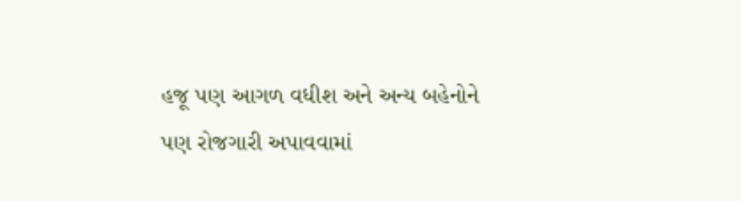હજૂ પણ આગળ વધીશ અને અન્ય બહેનોને પણ રોજગારી અપાવવામાં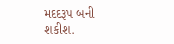મદદરૂપ બની શકીશ.